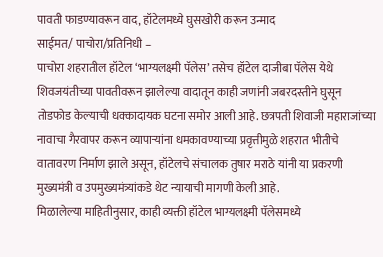पावती फाडण्यावरून वाद, हॉटेलमध्ये घुसखोरी करून उन्माद
साईमत/ पाचोरा/प्रतिनिधी –
पाचोरा शहरातील हॉटेल ‘भाग्यलक्ष्मी पॅलेस’ तसेच हॉटेल दाजीबा पॅलेस येथे शिवजयंतीच्या पावतीवरून झालेल्या वादातून काही जणांनी जबरदस्तीने घुसून तोडफोड केल्याची धक्कादायक घटना समोर आली आहे. छत्रपती शिवाजी महाराजांच्या नावाचा गैरवापर करून व्यापाऱ्यांना धमकावण्याच्या प्रवृत्तीमुळे शहरात भीतीचे वातावरण निर्माण झाले असून, हॉटेलचे संचालक तुषार मराठे यांनी या प्रकरणी मुख्यमंत्री व उपमुख्यमंत्र्यांकडे थेट न्यायाची मागणी केली आहे.
मिळालेल्या माहितीनुसार, काही व्यक्ती हॉटेल भाग्यलक्ष्मी पॅलेसमध्ये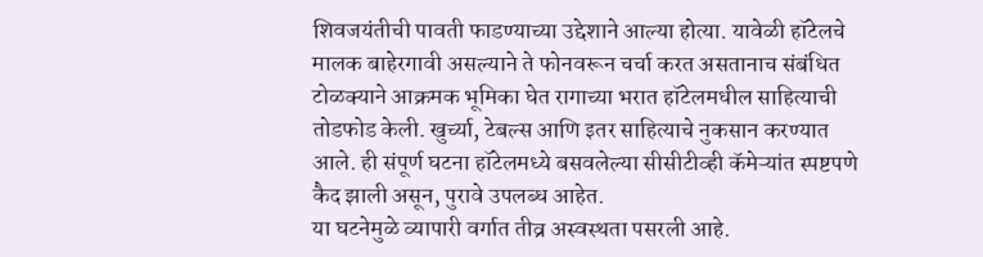शिवजयंतीची पावती फाडण्याच्या उद्देशाने आल्या होत्या. यावेळी हॉटेलचे मालक बाहेरगावी असल्याने ते फोनवरून चर्चा करत असतानाच संबंधित टोळक्याने आक्रमक भूमिका घेत रागाच्या भरात हॉटेलमधील साहित्याची तोडफोड केली. खुर्च्या, टेबल्स आणि इतर साहित्याचे नुकसान करण्यात आले. ही संपूर्ण घटना हॉटेलमध्ये बसवलेल्या सीसीटीव्ही कॅमेऱ्यांत स्पष्टपणे कैद झाली असून, पुरावे उपलब्ध आहेत.
या घटनेमुळे व्यापारी वर्गात तीव्र अस्वस्थता पसरली आहे.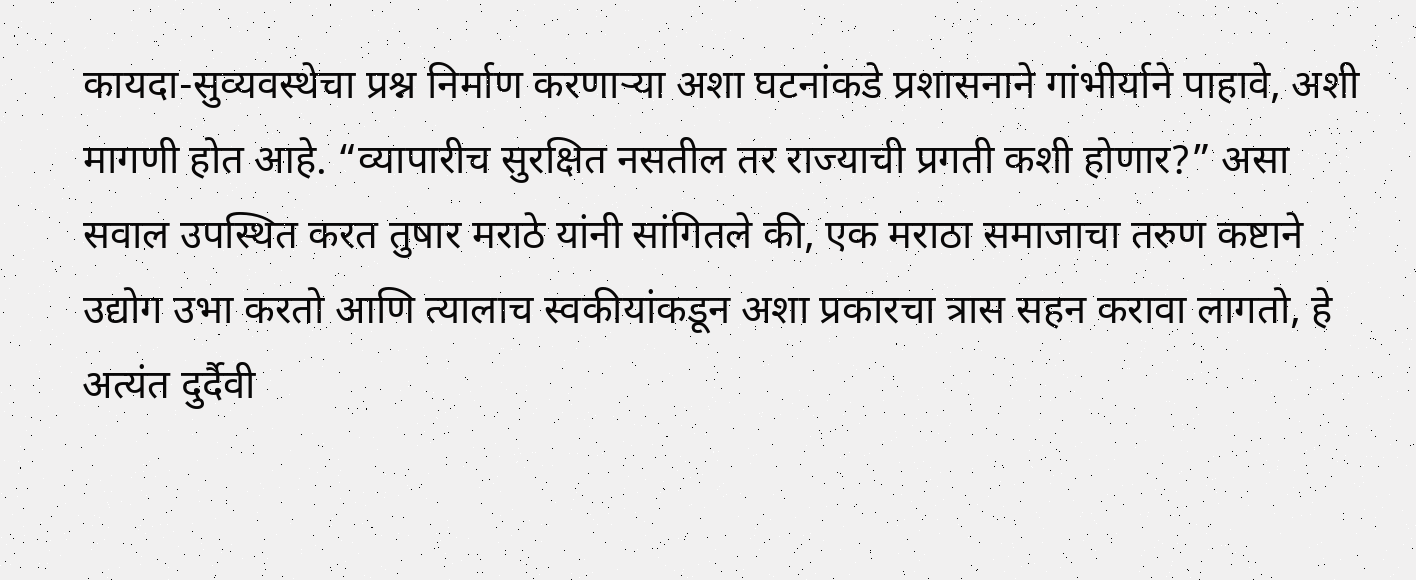कायदा-सुव्यवस्थेचा प्रश्न निर्माण करणाऱ्या अशा घटनांकडे प्रशासनाने गांभीर्याने पाहावे, अशी मागणी होत आहे. “व्यापारीच सुरक्षित नसतील तर राज्याची प्रगती कशी होणार?” असा सवाल उपस्थित करत तुषार मराठे यांनी सांगितले की, एक मराठा समाजाचा तरुण कष्टाने उद्योग उभा करतो आणि त्यालाच स्वकीयांकडून अशा प्रकारचा त्रास सहन करावा लागतो, हे अत्यंत दुर्दैवी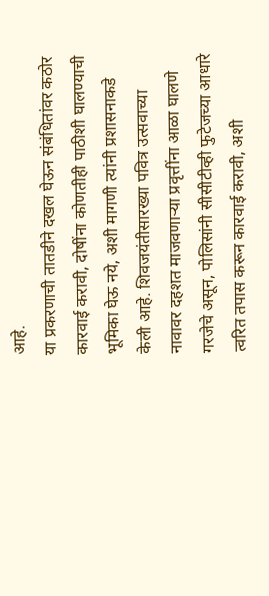आहे.
या प्रकरणाची तातडीने दखल घेऊन संबंधितांवर कठोर कारवाई करावी, दोषींना कोणतीही पाठीशी घालण्याची भूमिका घेऊ नये, अशी मागणी त्यांनी प्रशासनाकडे केली आहे. शिवजयंतीसारख्या पवित्र उत्सवाच्या नावावर दहशत माजवणाऱ्या प्रवृत्तींना आळा घालणे गरजेचे असून, पोलिसांनी सीसीटीव्ही फुटेजच्या आधारे त्वरित तपास करून कारवाई करावी, अशी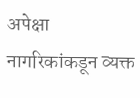अपेक्षा नागरिकांकडून व्यक्त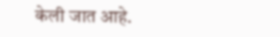केली जात आहे.